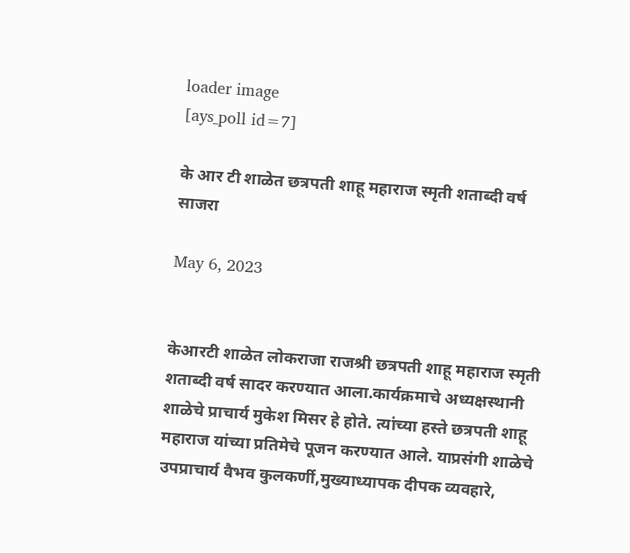loader image
[ays_poll id=7]

के आर टी शाळेत छत्रपती शाहू महाराज स्मृती शताब्दी वर्ष साजरा

May 6, 2023


केआरटी शाळेत लोकराजा राजश्री छत्रपती शाहू महाराज स्मृती शताब्दी वर्ष सादर करण्यात आला.कार्यक्रमाचे अध्यक्षस्थानी शाळेचे प्राचार्य मुकेश मिसर हे होते. त्यांच्या हस्ते छत्रपती शाहू महाराज यांच्या प्रतिमेचे पूजन करण्यात आले. याप्रसंगी शाळेचे उपप्राचार्य वैभव कुलकर्णी,मुख्याध्यापक दीपक व्यवहारे,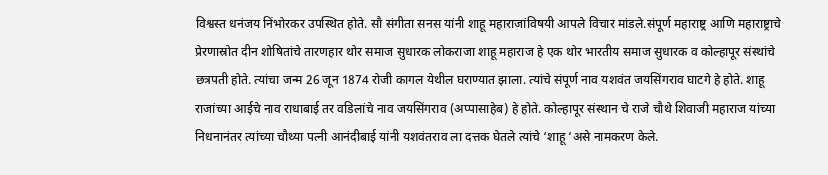विश्वस्त धनंजय निंभोरकर उपस्थित होते. सौ संगीता सनस यांनी शाहू महाराजांविषयी आपले विचार मांडले.संपूर्ण महाराष्ट्र आणि महाराष्ट्राचे प्रेरणास्रोत दीन शोषितांचे तारणहार थोर समाज सुधारक लोकराजा शाहू महाराज हे एक थोर भारतीय समाज सुधारक व कोल्हापूर संस्थांचे छत्रपती होते. त्यांचा जन्म 26 जून 1874 रोजी कागल येथील घराण्यात झाला. त्यांचे संपूर्ण नाव यशवंत जयसिंगराव घाटगे हे होते. शाहू राजांच्या आईचे नाव राधाबाई तर वडिलांचे नाव जयसिंगराव (अप्पासाहेब) हे होते. कोल्हापूर संस्थान चे राजे चौथे शिवाजी महाराज यांच्या निधनानंतर त्यांच्या चौथ्या पत्नी आनंदीबाई यांनी यशवंतराव ला दत्तक घेतले त्यांचे ‘शाहू ‘असे नामकरण केले.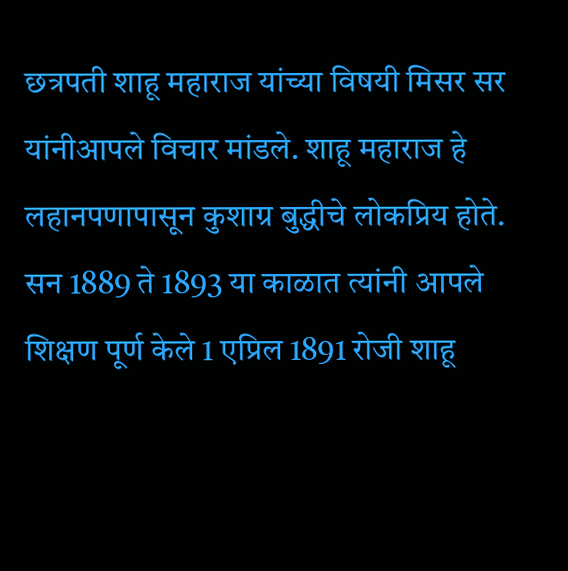छत्रपती शाहू महाराज यांच्या विषयी मिसर सर यांनीआपले विचार मांडले. शाहू महाराज हे लहानपणापासून कुशाग्र बुद्धीचे लोकप्रिय होते. सन 1889 ते 1893 या काळात त्यांनी आपले शिक्षण पूर्ण केले 1 एप्रिल 1891 रोजी शाहू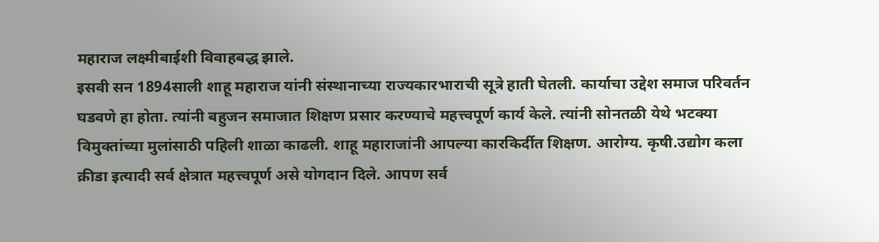महाराज लक्ष्मीबाईशी विवाहबद्ध झाले.
इसवी सन 1894साली शाहू महाराज यांनी संस्थानाच्या राज्यकारभाराची सूत्रे हाती घेतली. कार्याचा उद्देश समाज परिवर्तन घडवणे हा होता. त्यांनी बहुजन समाजात शिक्षण प्रसार करण्याचे महत्त्वपूर्ण कार्य केले. त्यांनी सोनतळी येथे भटक्या विमुक्तांच्या मुलांसाठी पहिली शाळा काढली. शाहू महाराजांनी आपल्या कारकिर्दीत शिक्षण. आरोग्य. कृषी.उद्योग कला क्रीडा इत्यादी सर्व क्षेत्रात महत्त्वपूर्ण असे योगदान दिले. आपण सर्व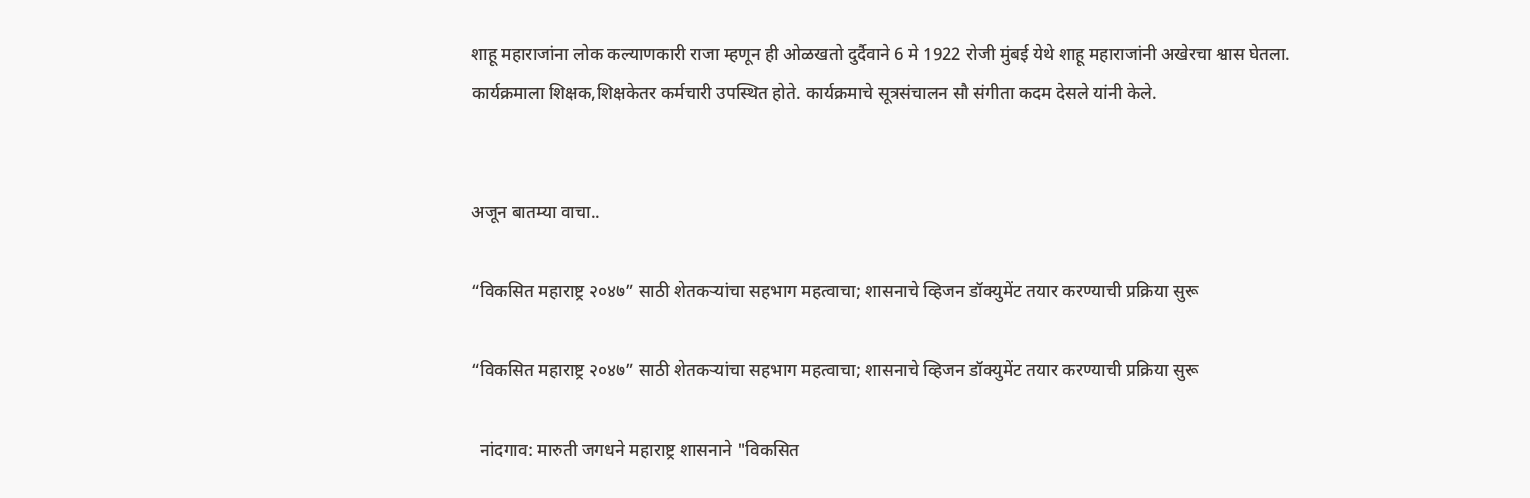शाहू महाराजांना लोक कल्याणकारी राजा म्हणून ही ओळखतो दुर्दैवाने 6 मे 1922 रोजी मुंबई येथे शाहू महाराजांनी अखेरचा श्वास घेतला.
कार्यक्रमाला शिक्षक,शिक्षकेतर कर्मचारी उपस्थित होते. कार्यक्रमाचे सूत्रसंचालन सौ संगीता कदम देसले यांनी केले.


अजून बातम्या वाचा..

“विकसित महाराष्ट्र २०४७” साठी शेतकऱ्यांचा सहभाग महत्वाचा; शासनाचे व्हिजन डॉक्युमेंट तयार करण्याची प्रक्रिया सुरू

“विकसित महाराष्ट्र २०४७” साठी शेतकऱ्यांचा सहभाग महत्वाचा; शासनाचे व्हिजन डॉक्युमेंट तयार करण्याची प्रक्रिया सुरू

  नांदगाव: मारुती जगधने महाराष्ट्र शासनाने "विकसित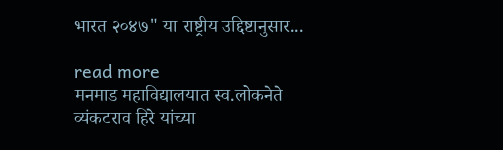भारत २०४७" या राष्ट्रीय उद्दिष्टानुसार...

read more
मनमाड महाविद्यालयात स्व.लोकनेते व्यंकटराव हिरे यांच्या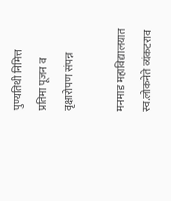पुण्यतिथी निमित्त प्रतिमा पूजन व वृक्षारोपण संपन्न

मनमाड महाविद्यालयात स्व.लोकनेते व्यंकटराव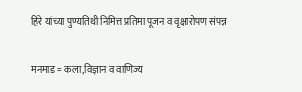हिरे यांच्या पुण्यतिथी निमित्त प्रतिमा पूजन व वृक्षारोपण संपन्न

मनमाड = कला,विज्ञान व वाणिज्य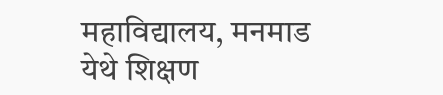महाविद्यालय, मनमाड येथे शिक्षण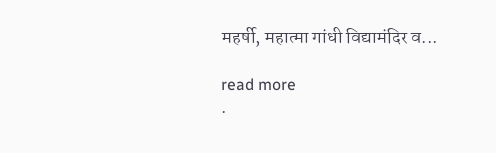महर्षी, महात्मा गांधी विद्यामंदिर व...

read more
.